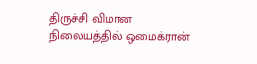திருச்சி விமான நிலையத்தில் ஒமைக்ரான்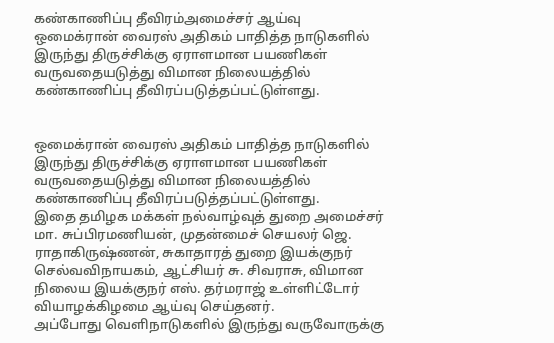கண்காணிப்பு தீவிரம்அமைச்சர் ஆய்வு
ஒமைக்ரான் வைரஸ் அதிகம் பாதித்த நாடுகளில் இருந்து திருச்சிக்கு ஏராளமான பயணிகள் வருவதையடுத்து விமான நிலையத்தில் கண்காணிப்பு தீவிரப்படுத்தப்பட்டுள்ளது.


ஒமைக்ரான் வைரஸ் அதிகம் பாதித்த நாடுகளில் இருந்து திருச்சிக்கு ஏராளமான பயணிகள் வருவதையடுத்து விமான நிலையத்தில் கண்காணிப்பு தீவிரப்படுத்தப்பட்டுள்ளது.
இதை தமிழக மக்கள் நல்வாழ்வுத் துறை அமைச்சர் மா. சுப்பிரமணியன், முதன்மைச் செயலர் ஜெ. ராதாகிருஷ்ணன், சுகாதாரத் துறை இயக்குநர் செல்வவிநாயகம், ஆட்சியர் சு. சிவராசு, விமான நிலைய இயக்குநர் எஸ். தர்மராஜ் உள்ளிட்டோர் வியாழக்கிழமை ஆய்வு செய்தனர்.
அப்போது வெளிநாடுகளில் இருந்து வருவோருக்கு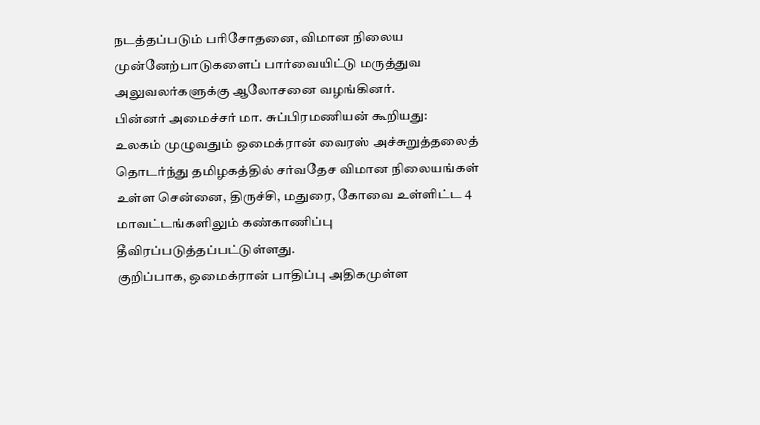நடத்தப்படும் பரிசோதனை, விமான நிலைய முன்னேற்பாடுகளைப் பார்வையிட்டு மருத்துவ அலுவலர்களுக்கு ஆலோசனை வழங்கினர்.
பின்னர் அமைச்சர் மா. சுப்பிரமணியன் கூறியது:
உலகம் முழுவதும் ஒமைக்ரான் வைரஸ் அச்சுறுத்தலைத் தொடர்ந்து தமிழகத்தில் சர்வதேச விமான நிலையங்கள் உள்ள சென்னை, திருச்சி, மதுரை, கோவை உள்ளிட்ட 4 மாவட்டங்களிலும் கண்காணிப்பு தீவிரப்படுத்தப்பட்டுள்ளது.
குறிப்பாக, ஒமைக்ரான் பாதிப்பு அதிகமுள்ள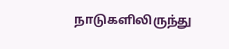நாடுகளிலிருந்து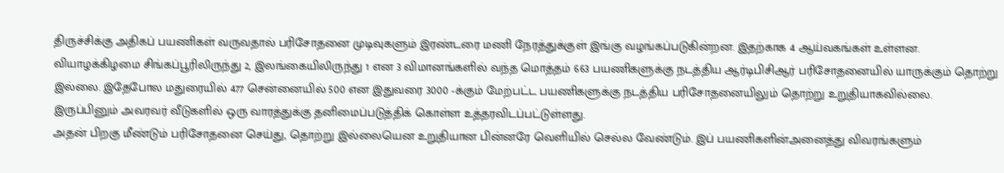திருச்சிக்கு அதிகப் பயணிகள் வருவதால் பரிசோதனை முடிவுகளும் இரண்டரை மணி நேரத்துக்குள் இங்கு வழங்கப்படுகின்றன. இதற்காக 4 ஆய்வகங்கள் உள்ளன.
வியாழக்கிழமை சிங்கப்பூரிலிருந்து 2, இலங்கையிலிருந்து 1 என 3 விமானங்களில் வந்த மொத்தம் 663 பயணிகளுக்கு நடத்திய ஆர்டிபிசிஆர் பரிசோதனையில் யாருக்கும் தொற்று இல்லை. இதேபோல மதுரையில் 477 சென்னையில் 500 என இதுவரை 3000 -க்கும் மேற்பட்ட பயணிகளுக்கு நடத்திய பரிசோதனையிலும் தொற்று உறுதியாகவில்லை.
இருப்பினும் அவரவர் வீடுகளில் ஒரு வாரத்துக்கு தனிமைப்படுத்திக் கொள்ள உத்தரவிடப்பட்டுள்ளது.
அதன் பிறகு மீண்டும் பரிசோதனை செய்து, தொற்று இல்லையென உறுதியான பின்னரே வெளியில் செல்ல வேண்டும். இப் பயணிகளின்அனைத்து விவரங்களும்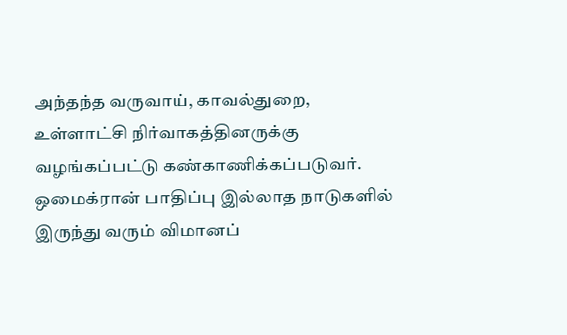அந்தந்த வருவாய், காவல்துறை, உள்ளாட்சி நிர்வாகத்தினருக்கு வழங்கப்பட்டு கண்காணிக்கப்படுவர்.
ஒமைக்ரான் பாதிப்பு இல்லாத நாடுகளில் இருந்து வரும் விமானப்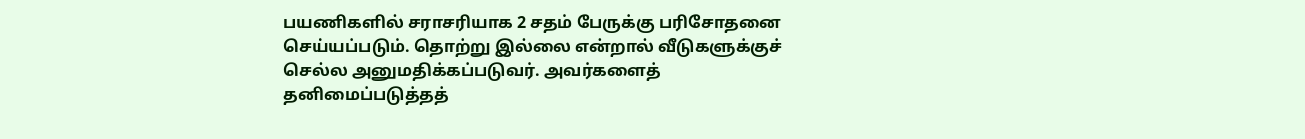பயணிகளில் சராசரியாக 2 சதம் பேருக்கு பரிசோதனை செய்யப்படும். தொற்று இல்லை என்றால் வீடுகளுக்குச் செல்ல அனுமதிக்கப்படுவர். அவர்களைத் தனிமைப்படுத்தத்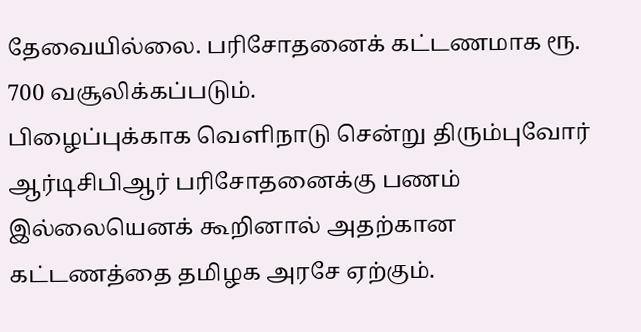தேவையில்லை. பரிசோதனைக் கட்டணமாக ரூ. 700 வசூலிக்கப்படும்.
பிழைப்புக்காக வெளிநாடு சென்று திரும்புவோர் ஆர்டிசிபிஆர் பரிசோதனைக்கு பணம் இல்லையெனக் கூறினால் அதற்கான கட்டணத்தை தமிழக அரசே ஏற்கும்.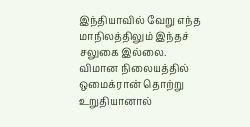இந்தியாவில் வேறு எந்த மாநிலத்திலும் இந்தச் சலுகை இல்லை.
விமான நிலையத்தில் ஒமைக்ரான் தொற்று உறுதியானால்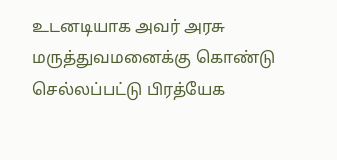உடனடியாக அவர் அரசு மருத்துவமனைக்கு கொண்டு செல்லப்பட்டு பிரத்யேக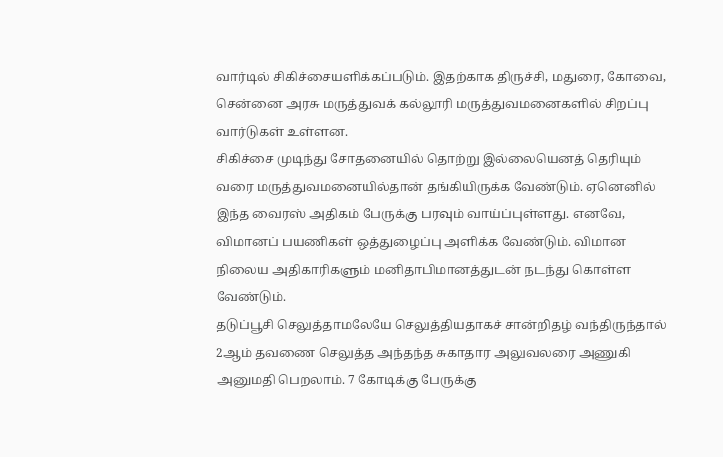வார்டில் சிகிச்சையளிக்கப்படும். இதற்காக திருச்சி, மதுரை, கோவை, சென்னை அரசு மருத்துவக் கல்லூரி மருத்துவமனைகளில் சிறப்பு வார்டுகள் உள்ளன.
சிகிச்சை முடிந்து சோதனையில் தொற்று இல்லையெனத் தெரியும் வரை மருத்துவமனையில்தான் தங்கியிருக்க வேண்டும். ஏனெனில் இந்த வைரஸ் அதிகம் பேருக்கு பரவும் வாய்ப்புள்ளது. எனவே, விமானப் பயணிகள் ஒத்துழைப்பு அளிக்க வேண்டும். விமான நிலைய அதிகாரிகளும் மனிதாபிமானத்துடன் நடந்து கொள்ள வேண்டும்.
தடுப்பூசி செலுத்தாமலேயே செலுத்தியதாகச் சான்றிதழ் வந்திருந்தால் 2ஆம் தவணை செலுத்த அந்தந்த சுகாதார அலுவலரை அணுகி அனுமதி பெறலாம். 7 கோடிக்கு பேருக்கு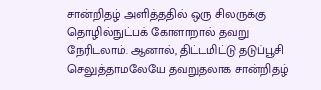சான்றிதழ் அளித்ததில் ஒரு சிலருக்கு தொழில்நுட்பக் கோளாறால் தவறு நேரிடலாம். ஆனால், திட்டமிட்டு தடுப்பூசி செலுத்தாமலேயே தவறுதலாக சான்றிதழ்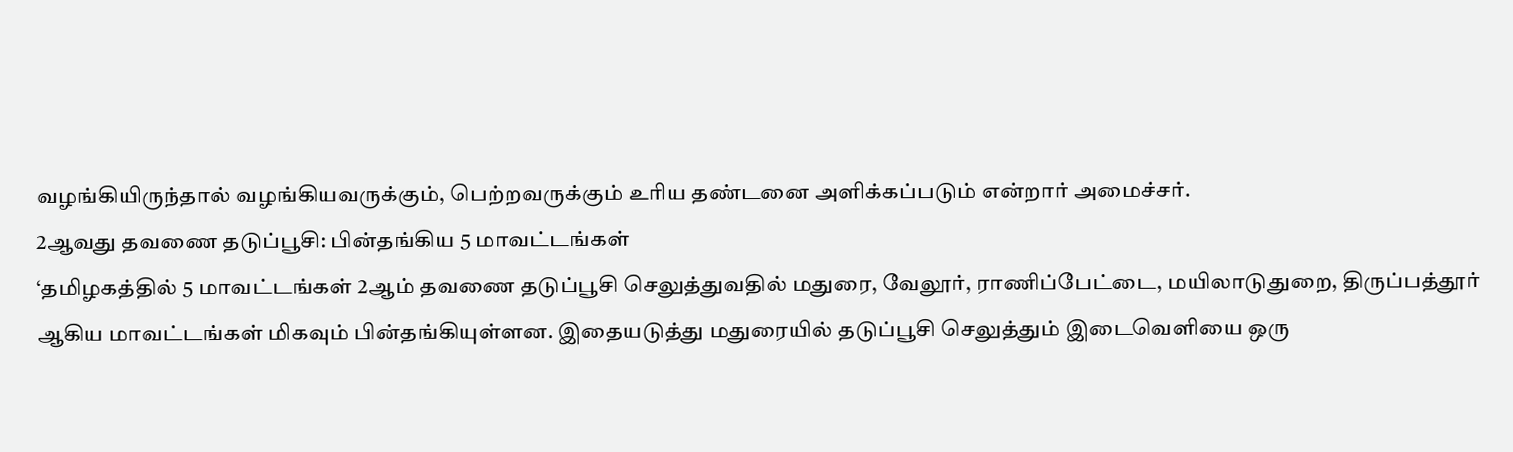வழங்கியிருந்தால் வழங்கியவருக்கும், பெற்றவருக்கும் உரிய தண்டனை அளிக்கப்படும் என்றார் அமைச்சர்.
2ஆவது தவணை தடுப்பூசி: பின்தங்கிய 5 மாவட்டங்கள்
‘தமிழகத்தில் 5 மாவட்டங்கள் 2ஆம் தவணை தடுப்பூசி செலுத்துவதில் மதுரை, வேலூர், ராணிப்பேட்டை, மயிலாடுதுறை, திருப்பத்தூர் ஆகிய மாவட்டங்கள் மிகவும் பின்தங்கியுள்ளன. இதையடுத்து மதுரையில் தடுப்பூசி செலுத்தும் இடைவெளியை ஒரு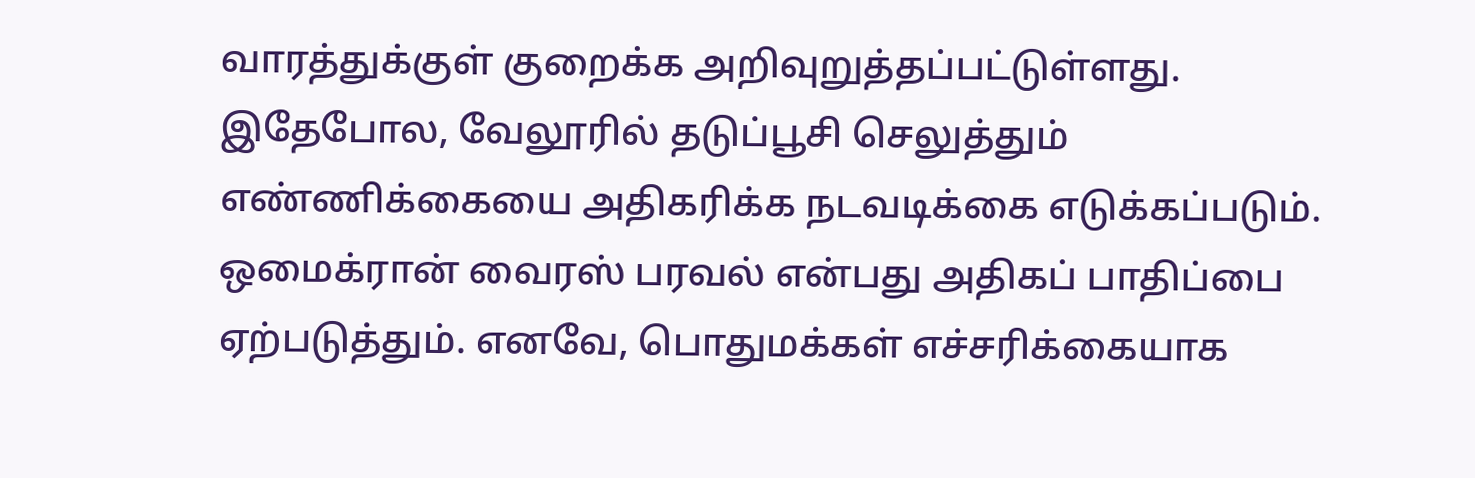வாரத்துக்குள் குறைக்க அறிவுறுத்தப்பட்டுள்ளது. இதேபோல, வேலூரில் தடுப்பூசி செலுத்தும் எண்ணிக்கையை அதிகரிக்க நடவடிக்கை எடுக்கப்படும்.
ஒமைக்ரான் வைரஸ் பரவல் என்பது அதிகப் பாதிப்பை ஏற்படுத்தும். எனவே, பொதுமக்கள் எச்சரிக்கையாக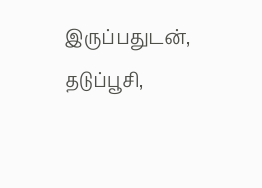இருப்பதுடன், தடுப்பூசி,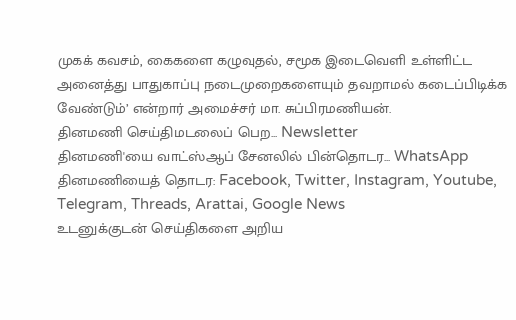முகக் கவசம், கைகளை கழுவுதல், சமூக இடைவெளி உள்ளிட்ட அனைத்து பாதுகாப்பு நடைமுறைகளையும் தவறாமல் கடைப்பிடிக்க வேண்டும்’ என்றார் அமைச்சர் மா. சுப்பிரமணியன்.
தினமணி செய்திமடலைப் பெற... Newsletter
தினமணி'யை வாட்ஸ்ஆப் சேனலில் பின்தொடர... WhatsApp
தினமணியைத் தொடர: Facebook, Twitter, Instagram, Youtube, Telegram, Threads, Arattai, Google News
உடனுக்குடன் செய்திகளை அறிய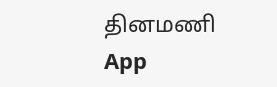தினமணி App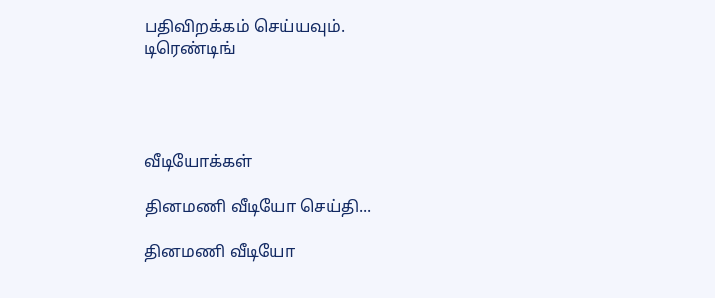பதிவிறக்கம் செய்யவும்.
டிரெண்டிங்




வீடியோக்கள்

தினமணி வீடியோ செய்தி...

தினமணி வீடியோ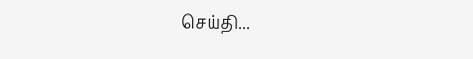செய்தி...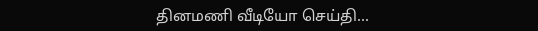தினமணி வீடியோ செய்தி...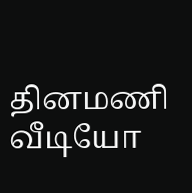தினமணி வீடியோ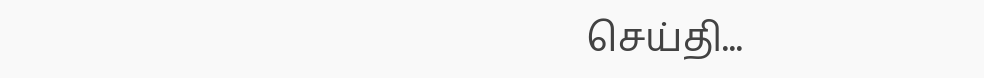செய்தி...